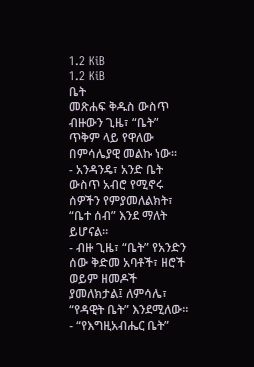1.2 KiB
1.2 KiB
ቤት
መጽሐፍ ቅዱስ ውስጥ ብዙውን ጊዜ፣ “ቤት” ጥቅም ላይ የዋለው በምሳሌያዊ መልኩ ነው።
- አንዳንዴ፣ አንድ ቤት ውስጥ አብሮ የሚኖሩ ሰዎችን የምያመለልክት፣ “ቤተ ሰብ” እንደ ማለት ይሆናል።
- ብዙ ጊዜ፣ “ቤት” የአንድን ሰው ቅድመ አባቶች፣ ዘሮች ወይም ዘመዶች ያመለክታል፤ ለምሳሌ፣ “የዳዊት ቤት” እንደሚለው።
- “የእግዚአብሔር ቤት”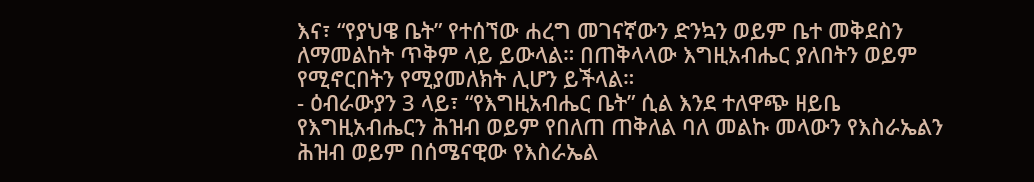እና፣ “የያህዌ ቤት” የተሰኘው ሐረግ መገናኛውን ድንኳን ወይም ቤተ መቅደስን ለማመልከት ጥቅም ላይ ይውላል። በጠቅላላው እግዚአብሔር ያለበትን ወይም የሚኖርበትን የሚያመለክት ሊሆን ይችላል።
- ዕብራውያን 3 ላይ፣ “የእግዚአብሔር ቤት” ሲል እንደ ተለዋጭ ዘይቤ የእግዚአብሔርን ሕዝብ ወይም የበለጠ ጠቅለል ባለ መልኩ መላውን የእስራኤልን ሕዝብ ወይም በሰሜናዊው የእስራኤል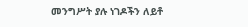መንግሥት ያሉ ነገዶችን ለይቶ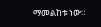ማመልከቱ ነው።